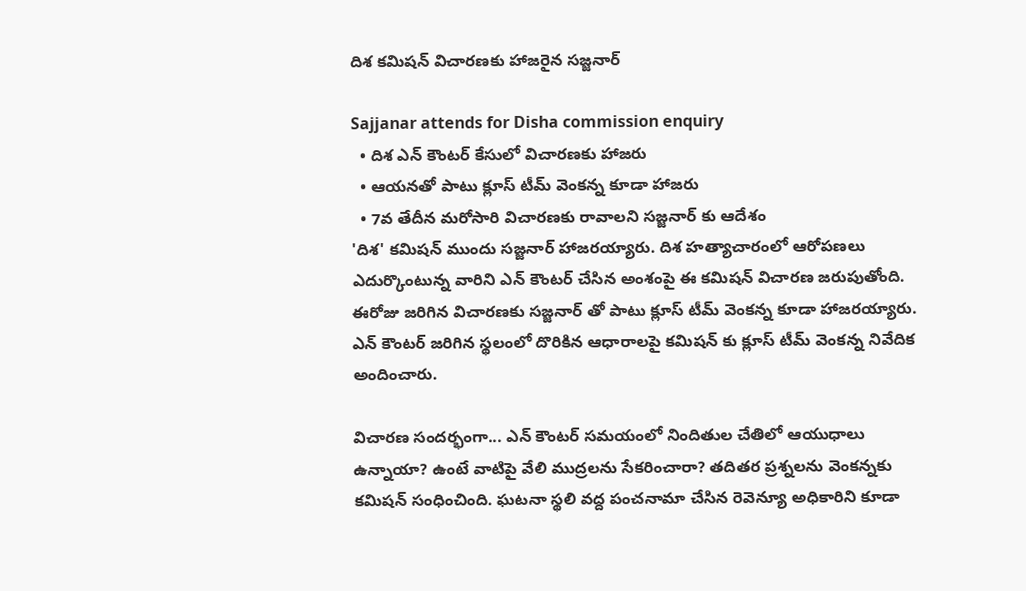దిశ కమిషన్ విచారణకు హాజరైన సజ్జనార్

Sajjanar attends for Disha commission enquiry
  • దిశ ఎన్ కౌంటర్ కేసులో విచారణకు హాజరు
  • ఆయనతో పాటు క్లూస్ టీమ్ వెంకన్న కూడా హాజరు
  • 7వ తేదీన మరోసారి విచారణకు రావాలని సజ్జనార్ కు ఆదేశం
'దిశ' కమిషన్ ముందు సజ్జనార్ హాజరయ్యారు. దిశ హత్యాచారంలో ఆరోపణలు ఎదుర్కొంటున్న వారిని ఎన్ కౌంటర్ చేసిన అంశంపై ఈ కమిషన్ విచారణ జరుపుతోంది. ఈరోజు జరిగిన విచారణకు సజ్జనార్ తో పాటు క్లూస్ టీమ్ వెంకన్న కూడా హాజరయ్యారు. ఎన్ కౌంటర్ జరిగిన స్థలంలో దొరికిన ఆధారాలపై కమిషన్ కు క్లూస్ టీమ్ వెంకన్న నివేదిక అందించారు.

విచారణ సందర్భంగా... ఎన్ కౌంటర్ సమయంలో నిందితుల చేతిలో ఆయుధాలు ఉన్నాయా? ఉంటే వాటిపై వేలి ముద్రలను సేకరించారా? తదితర ప్రశ్నలను వెంకన్నకు కమిషన్ సంధించింది. ఘటనా స్థలి వద్ద పంచనామా చేసిన రెవెన్యూ అధికారిని కూడా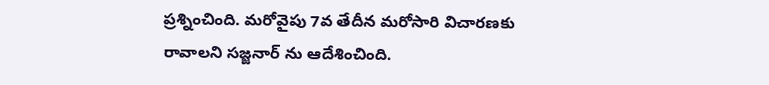ప్రశ్నించింది. మరోవైపు 7వ తేదీన మరోసారి విచారణకు రావాలని సజ్జనార్ ను ఆదేశించింది.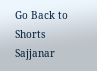Go Back to Shorts
Sajjanar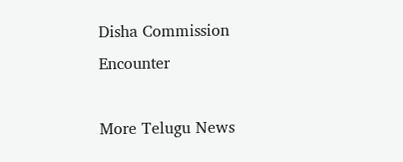Disha Commission
Encounter

More Telugu News